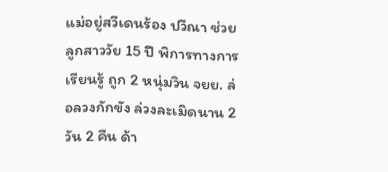แม่อยู่สวีเดนร้อง ปวีณา ช่วยลูกสาววัย 15 ปี พิการทางการเรียนรู้ ถูก 2 หนุ่มวิน จยย. ล่อลวงกักขัง ล่วงละเมิดนาน 2 วัน 2 คืน ด้า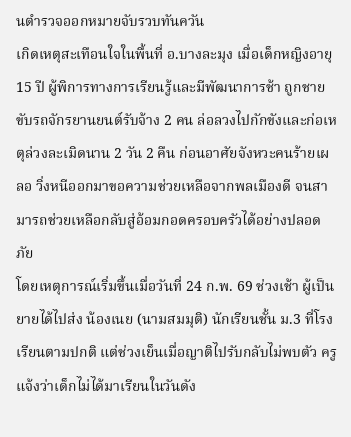นตำรวจออกหมายจับรวบทันควัน
เกิดเหตุสะเทือนใจในพื้นที่ อ.บางละมุง เมื่อเด็กหญิงอายุ 15 ปี ผู้พิการทางการเรียนรู้และมีพัฒนาการช้า ถูกชายขับรถจักรยานยนต์รับจ้าง 2 คน ล่อลวงไปกักขังและก่อเหตุล่วงละเมิดนาน 2 วัน 2 คืน ก่อนอาศัยจังหวะคนร้ายเผลอ วิ่งหนีออกมาขอความช่วยเหลือจากพลเมืองดี จนสามารถช่วยเหลือกลับสู่อ้อมกอดครอบครัวได้อย่างปลอดภัย
โดยเหตุการณ์เริ่มขึ้นเมื่อวันที่ 24 ก.พ. 69 ช่วงเช้า ผู้เป็นยายได้ไปส่ง น้องเนย (นามสมมุติ) นักเรียนชั้น ม.3 ที่โรงเรียนตามปกติ แต่ช่วงเย็นเมื่อญาติไปรับกลับไม่พบตัว ครูแจ้งว่าเด็กไม่ได้มาเรียนในวันดัง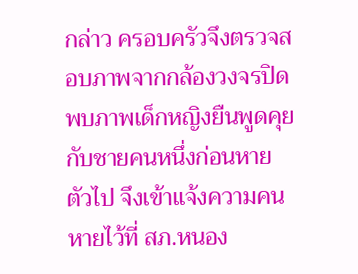กล่าว ครอบครัวจึงตรวจสอบภาพจากกล้องวงจรปิด พบภาพเด็กหญิงยืนพูดคุยกับชายคนหนึ่งก่อนหายตัวไป จึงเข้าแจ้งความคนหายไว้ที่ สภ.หนอง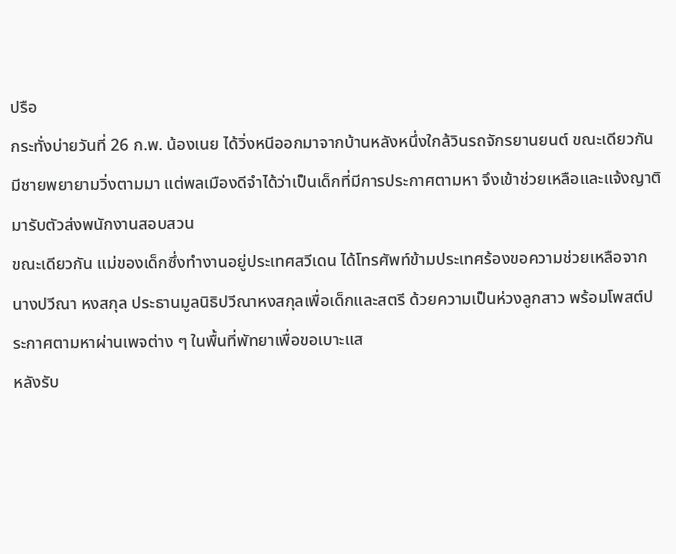ปรือ
กระทั่งบ่ายวันที่ 26 ก.พ. น้องเนย ได้วิ่งหนีออกมาจากบ้านหลังหนึ่งใกล้วินรถจักรยานยนต์ ขณะเดียวกันมีชายพยายามวิ่งตามมา แต่พลเมืองดีจำได้ว่าเป็นเด็กที่มีการประกาศตามหา จึงเข้าช่วยเหลือและแจ้งญาติมารับตัวส่งพนักงานสอบสวน
ขณะเดียวกัน แม่ของเด็กซึ่งทำงานอยู่ประเทศสวีเดน ได้โทรศัพท์ข้ามประเทศร้องขอความช่วยเหลือจาก นางปวีณา หงสกุล ประธานมูลนิธิปวีณาหงสกุลเพื่อเด็กและสตรี ด้วยความเป็นห่วงลูกสาว พร้อมโพสต์ประกาศตามหาผ่านเพจต่าง ๆ ในพื้นที่พัทยาเพื่อขอเบาะแส
หลังรับ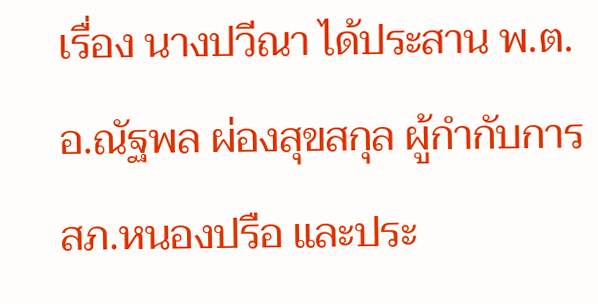เรื่อง นางปวีณา ได้ประสาน พ.ต.อ.ณัฐพล ผ่องสุขสกุล ผู้กำกับการ สภ.หนองปรือ และประ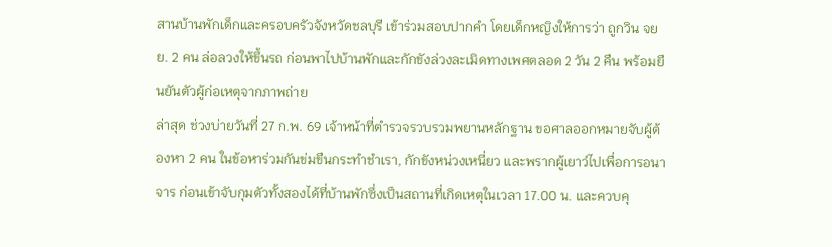สานบ้านพักเด็กและครอบครัวจังหวัดชลบุรี เข้าร่วมสอบปากคำ โดยเด็กหญิงให้การว่า ถูกวิน จยย. 2 คน ล่อลวงให้ขึ้นรถ ก่อนพาไปบ้านพักและกักขังล่วงละเมิดทางเพศตลอด 2 วัน 2 คืน พร้อมยืนยันตัวผู้ก่อเหตุจากภาพถ่าย
ล่าสุด ช่วงบ่ายวันที่ 27 ก.พ. 69 เจ้าหน้าที่ตำรวจรวบรวมพยานหลักฐาน ขอศาลออกหมายจับผู้ต้องหา 2 คน ในข้อหาร่วมกันข่มขืนกระทำชำเรา, กักขังหน่วงเหนี่ยว และพรากผู้เยาว์ไปเพื่อการอนาจาร ก่อนเข้าจับกุมตัวทั้งสองได้ที่บ้านพักซึ่งเป็นสถานที่เกิดเหตุในเวลา 17.00 น. และควบคุ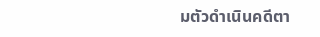มตัวดำเนินคดีตา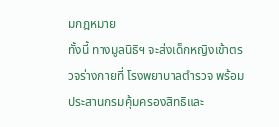มกฎหมาย
ทั้งนี้ ทางมูลนิธิฯ จะส่งเด็กหญิงเข้าตรวจร่างกายที่ โรงพยาบาลตำรวจ พร้อมประสานกรมคุ้มครองสิทธิและ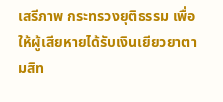เสรีภาพ กระทรวงยุติธรรม เพื่อให้ผู้เสียหายได้รับเงินเยียวยาตามสิท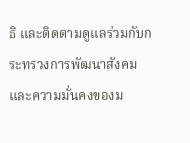ธิ และติดตามดูแลร่วมกับกระทรวงการพัฒนาสังคมและความมั่นคงของม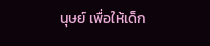นุษย์ เพื่อให้เด็ก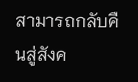สามารถกลับคืนสู่สังค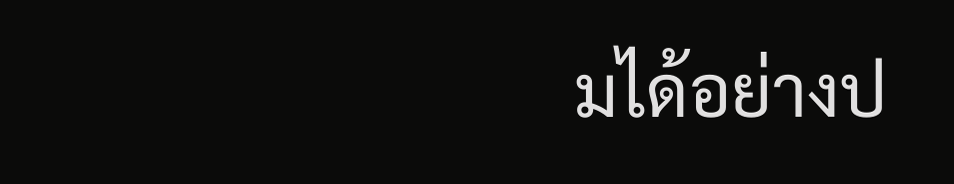มได้อย่างป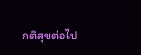กติสุขต่อไป